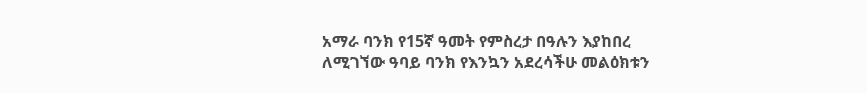አማራ ባንክ የ15ኛ ዓመት የምስረታ በዓሉን እያከበረ ለሚገኘው ዓባይ ባንክ የእንኳን አደረሳችሁ መልዕክቱን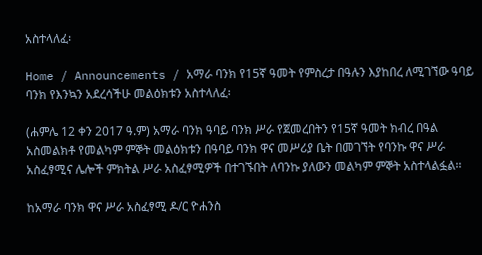አስተላለፈ፡

Home / Announcements / አማራ ባንክ የ15ኛ ዓመት የምስረታ በዓሉን እያከበረ ለሚገኘው ዓባይ ባንክ የእንኳን አደረሳችሁ መልዕክቱን አስተላለፈ፡

(ሐምሌ 12 ቀን 2017 ዓ.ም) አማራ ባንክ ዓባይ ባንክ ሥራ የጀመረበትን የ15ኛ ዓመት ክብረ በዓል አስመልክቶ የመልካም ምኞት መልዕክቱን በዓባይ ባንክ ዋና መሥሪያ ቤት በመገኘት የባንኩ ዋና ሥራ አስፈፃሚና ሌሎች ምክትል ሥራ አስፈፃሚዎች በተገኙበት ለባንኩ ያለውን መልካም ምኞት አስተላልፏል፡፡

ከአማራ ባንክ ዋና ሥራ አስፈፃሚ ዶ/ር ዮሐንስ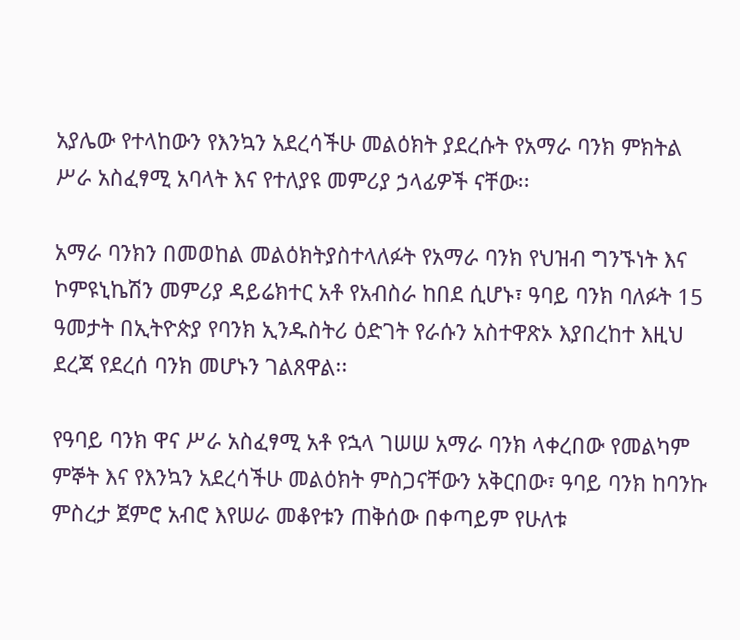አያሌው የተላከውን የእንኳን አደረሳችሁ መልዕክት ያደረሱት የአማራ ባንክ ምክትል ሥራ አስፈፃሚ አባላት እና የተለያዩ መምሪያ ኃላፊዎች ናቸው፡፡

አማራ ባንክን በመወከል መልዕክትያስተላለፉት የአማራ ባንክ የህዝብ ግንኙነት እና ኮምዩኒኬሽን መምሪያ ዳይሬክተር አቶ የአብስራ ከበደ ሲሆኑ፣ ዓባይ ባንክ ባለፉት 15 ዓመታት በኢትዮጵያ የባንክ ኢንዱስትሪ ዕድገት የራሱን አስተዋጽኦ እያበረከተ እዚህ ደረጃ የደረሰ ባንክ መሆኑን ገልጸዋል፡፡

የዓባይ ባንክ ዋና ሥራ አስፈፃሚ አቶ የኋላ ገሠሠ አማራ ባንክ ላቀረበው የመልካም ምኞት እና የእንኳን አደረሳችሁ መልዕክት ምስጋናቸውን አቅርበው፣ ዓባይ ባንክ ከባንኩ ምስረታ ጀምሮ አብሮ እየሠራ መቆየቱን ጠቅሰው በቀጣይም የሁለቱ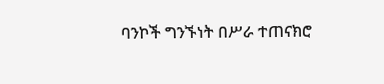ባንኮች ግንኙነት በሥራ ተጠናክሮ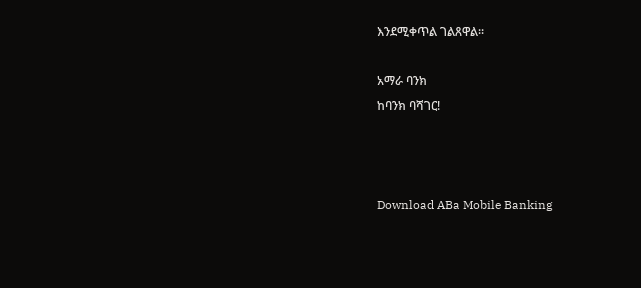እንደሚቀጥል ገልጸዋል፡፡

አማራ ባንክ
ከባንክ ባሻገር!



Download ABa Mobile Banking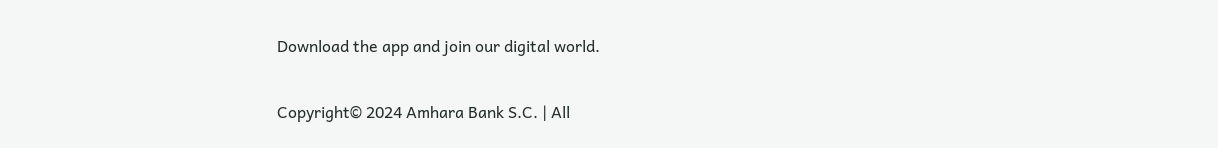Download the app and join our digital world.

Copyright© 2024 Amhara Bank S.C. | All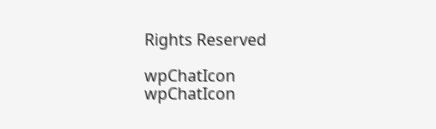Rights Reserved

wpChatIcon
wpChatIcon